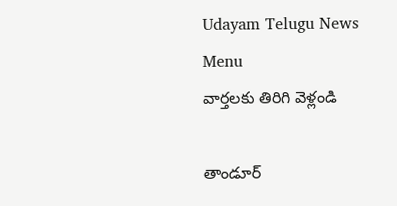Udayam Telugu News
Menu
వార్తలకు తిరిగి వెళ్లండి

తాండూర్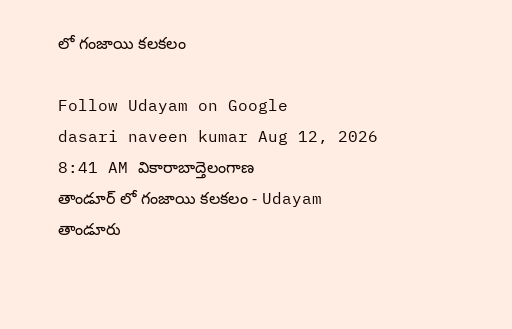లో గంజాయి కలకలం

Follow Udayam on Google
dasari naveen kumar Aug 12, 2026 8:41 AM వికారాబాద్తెలంగాణ
తాండూర్ లో గంజాయి కలకలం - Udayam
తాండూరు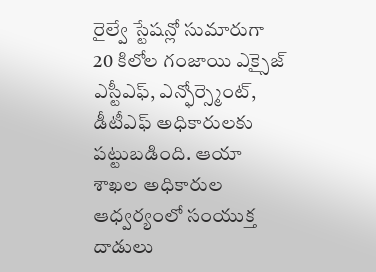రైల్వే స్టేషన్లో సుమారుగా 20 కిలోల గంజాయి ఎక్సైజ్ ఎస్టీఎఫ్, ఎన్ఫోర్స్మెంట్, డీటీఎఫ్ అధికారులకు పట్టుబడింది. ఆయా శాఖల అధికారుల ఆధ్వర్యంలో సంయుక్త దాడులు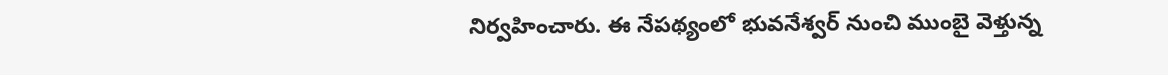నిర్వహించారు. ఈ నేపథ్యంలో భువనేశ్వర్ నుంచి ముంబై వెళ్తున్న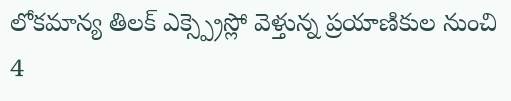లోకమాన్య తిలక్ ఎక్స్ప్రెస్లో వెళ్తున్న ప్రయాణికుల నుంచి 4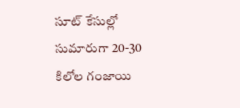సూట్ కేసుల్లో సుమారుగా 20-30 కిలోల గంజాయి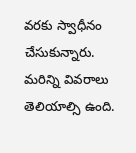వరకు స్వాధీనం చేసుకున్నారు. మరిన్ని వివరాలు తెలియాల్సి ఉంది.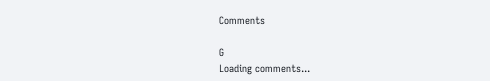Comments

G
Loading comments...